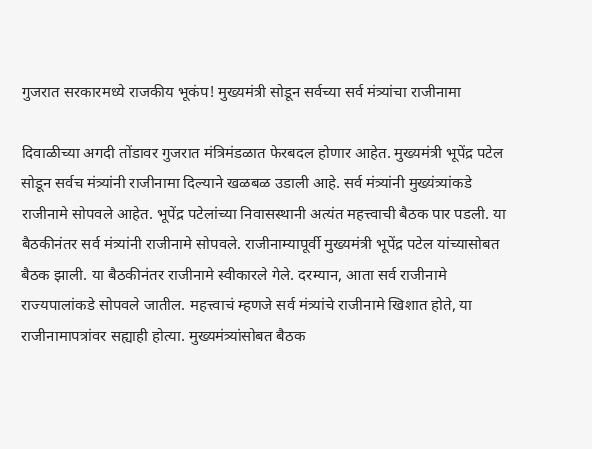गुजरात सरकारमध्ये राजकीय भूकंप! मुख्यमंत्री सोडून सर्वच्या सर्व मंत्र्यांचा राजीनामा

दिवाळीच्या अगदी तोंडावर गुजरात मंत्रिमंडळात फेरबदल होणार आहेत. मुख्यमंत्री भूपेंद्र पटेल सोडून सर्वच मंत्र्यांनी राजीनामा दिल्याने खळबळ उडाली आहे. सर्व मंत्र्यांनी मुख्यंत्र्यांकडे राजीनामे सोपवले आहेत. भूपेंद्र पटेलांच्या निवासस्थानी अत्यंत महत्त्वाची बैठक पार पडली. या बैठकीनंतर सर्व मंत्र्यांनी राजीनामे सोपवले. राजीनाम्यापूर्वी मुख्यमंत्री भूपेंद्र पटेल यांच्यासोबत बैठक झाली. या बैठकीनंतर राजीनामे स्वीकारले गेले. दरम्यान, आता सर्व राजीनामे राज्यपालांकडे सोपवले जातील. महत्त्वाचं म्हणजे सर्व मंत्र्यांचे राजीनामे खिशात होते, या राजीनामापत्रांवर सह्याही होत्या. मुख्यमंत्र्यांसोबत बैठक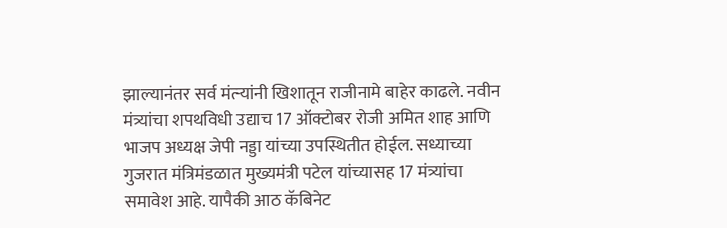झाल्यानंतर सर्व मंत्र्‍यांनी खिशातून राजीनामे बाहेर काढले. नवीन मंत्र्यांचा शपथविधी उद्याच 17 ऑक्टोबर रोजी अमित शाह आणि भाजप अध्यक्ष जेपी नड्डा यांच्या उपस्थितीत होईल. सध्याच्या गुजरात मंत्रिमंडळात मुख्यमंत्री पटेल यांच्यासह 17 मंत्र्यांचा समावेश आहे. यापैकी आठ कॅबिनेट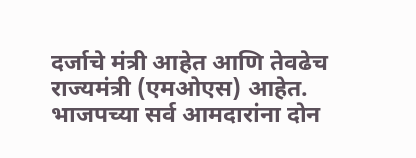दर्जाचे मंत्री आहेत आणि तेवढेच राज्यमंत्री (एमओएस) आहेत. भाजपच्या सर्व आमदारांना दोन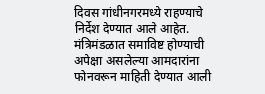दिवस गांधीनगरमध्ये राहण्याचे निर्देश देण्यात आले आहेत. मंत्रिमंडळात समाविष्ट होण्याची अपेक्षा असलेल्या आमदारांना फोनवरून माहिती देण्यात आली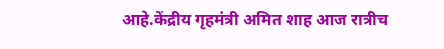आहे.केंद्रीय गृहमंत्री अमित शाह आज रात्रीच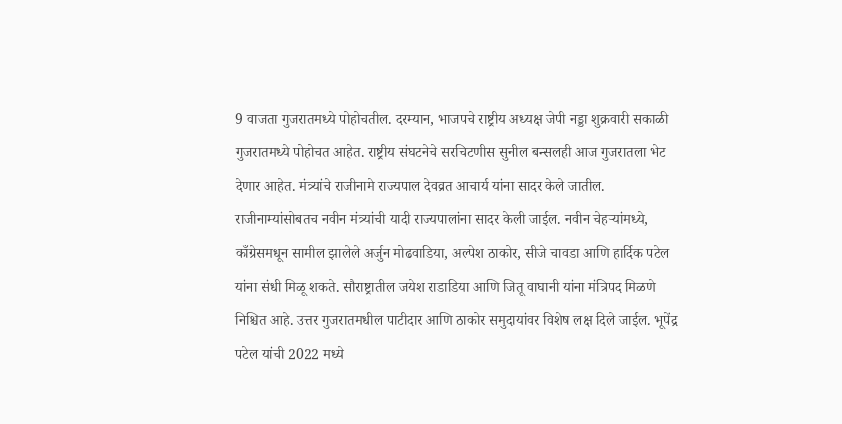9 वाजता गुजरातमध्ये पोहोचतील. दरम्यान, भाजपचे राष्ट्रीय अध्यक्ष जेपी नड्डा शुक्रवारी सकाळी गुजरातमध्ये पोहोचत आहेत. राष्ट्रीय संघटनेचे सरचिटणीस सुनील बन्सलही आज गुजरातला भेट देणार आहेत. मंत्र्यांचे राजीनामे राज्यपाल देवव्रत आचार्य यांना सादर केले जातील. राजीनाम्यांसोबतच नवीन मंत्र्यांची यादी राज्यपालांना सादर केली जाईल. नवीन चेहऱ्यांमध्ये, काँग्रेसमधून सामील झालेले अर्जुन मोढवाडिया, अल्पेश ठाकोर, सीजे चावडा आणि हार्दिक पटेल यांना संधी मिळू शकते. सौराष्ट्रातील जयेश राडाडिया आणि जितू वाघानी यांना मंत्रिपद मिळणे निश्चित आहे. उत्तर गुजरातमधील पाटीदार आणि ठाकोर समुदायांवर विशेष लक्ष दिले जाईल. भूपेंद्र पटेल यांची 2022 मध्ये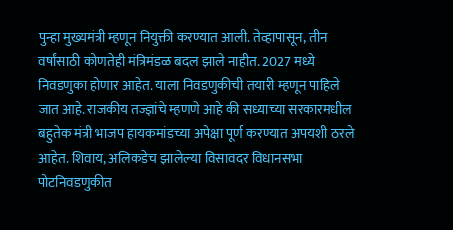पुन्हा मुख्यमंत्री म्हणून नियुक्ती करण्यात आली. तेव्हापासून, तीन वर्षांसाठी कोणतेही मंत्रिमंडळ बदल झाले नाहीत. 2027 मध्ये निवडणुका होणार आहेत. याला निवडणुकीची तयारी म्हणून पाहिले जात आहे. राजकीय तज्ज्ञांचे म्हणणे आहे की सध्याच्या सरकारमधील बहुतेक मंत्री भाजप हायकमांडच्या अपेक्षा पूर्ण करण्यात अपयशी ठरले आहेत. शिवाय, अलिकडेच झालेल्या विसावदर विधानसभा पोटनिवडणुकीत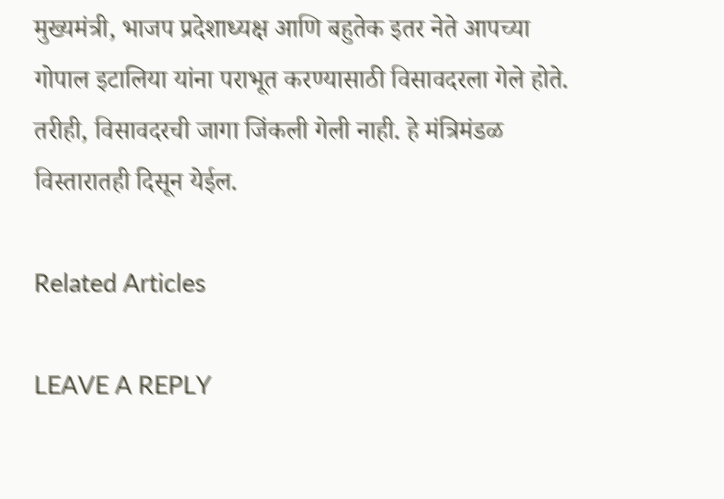मुख्यमंत्री, भाजप प्रदेशाध्यक्ष आणि बहुतेक इतर नेते आपच्या गोपाल इटालिया यांना पराभूत करण्यासाठी विसावदरला गेले होते. तरीही, विसावदरची जागा जिंकली गेली नाही. हे मंत्रिमंडळ विस्तारातही दिसून येईल.

Related Articles

LEAVE A REPLY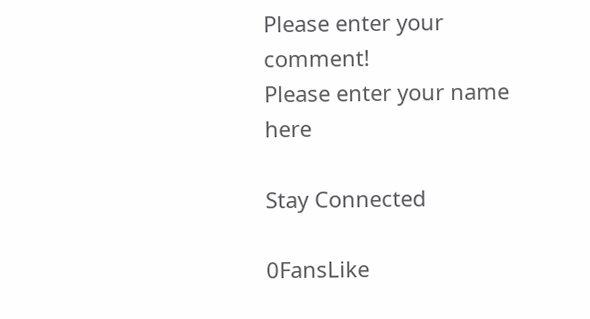Please enter your comment!
Please enter your name here

Stay Connected

0FansLike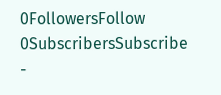0FollowersFollow
0SubscribersSubscribe
-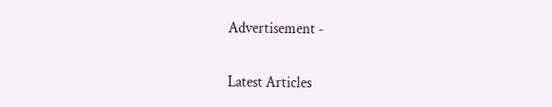Advertisement -

Latest Articles